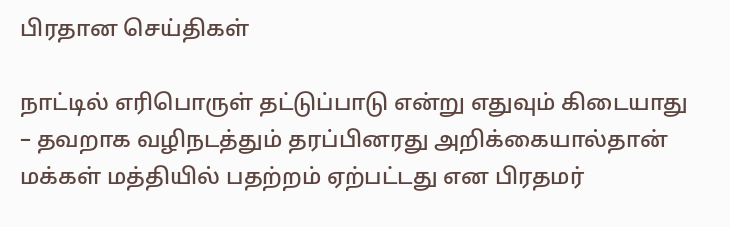பிரதான செய்திகள்

நாட்டில் எரிபொருள் தட்டுப்பாடு என்று எதுவும் கிடையாது – தவறாக வழிநடத்தும் தரப்பினரது அறிக்கையால்தான் மக்கள் மத்தியில் பதற்றம் ஏற்பட்டது என பிரதமர்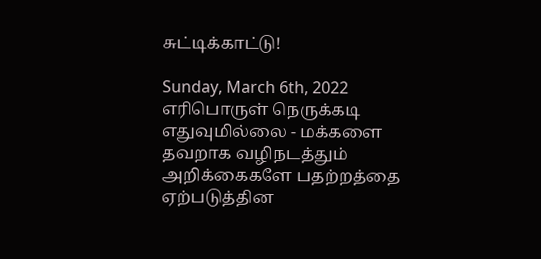சுட்டிக்காட்டு!

Sunday, March 6th, 2022
எரிபொருள் நெருக்கடி எதுவுமில்லை - மக்களை தவறாக வழிநடத்தும் அறிக்கைகளே பதற்றத்தை ஏற்படுத்தின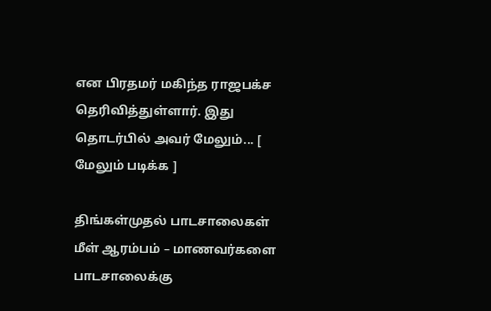என பிரதமர் மகிந்த ராஜபக்ச தெரிவித்துள்ளார். இது தொடர்பில் அவர் மேலும்... [ மேலும் படிக்க ]

திங்கள்முதல் பாடசாலைகள் மீள் ஆரம்பம் – மாணவர்களை பாடசாலைக்கு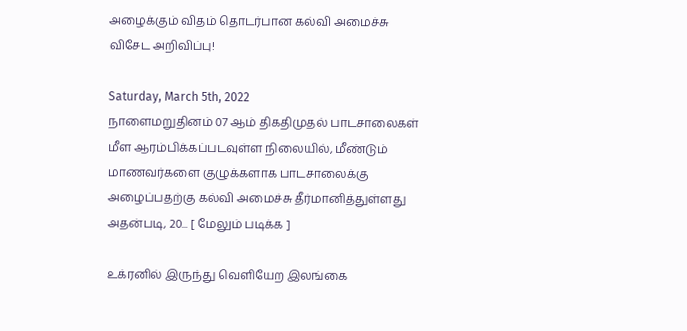அழைக்கும் விதம் தொடர்பான கல்வி அமைச்சு விசேட அறிவிப்பு!

Saturday, March 5th, 2022
நாளைமறுதினம் 07 ஆம் திகதிமுதல் பாடசாலைகள் மீள ஆரம்பிக்கப்படவுள்ள நிலையில், மீண்டும் மாணவர்களை குழுக்களாக பாடசாலைக்கு அழைப்பதற்கு கல்வி அமைச்சு தீர்மானித்துள்ளது அதன்படி, 20... [ மேலும் படிக்க ]

உக்ரனில் இருந்து வெளியேற இலங்கை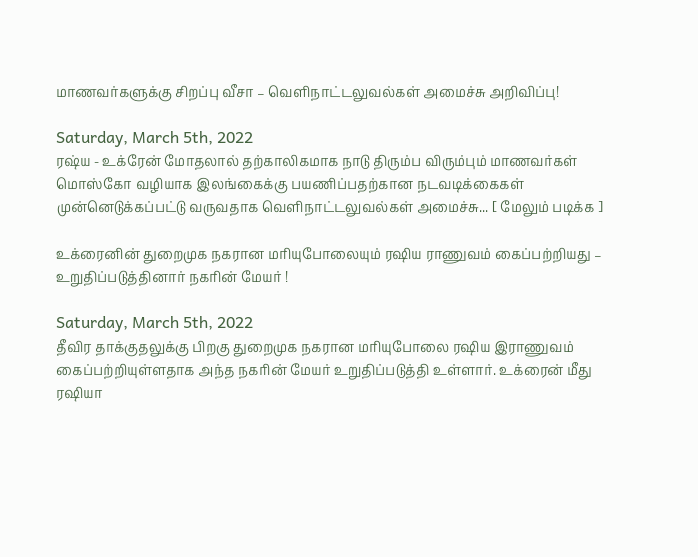மாணவர்களுக்கு சிறப்பு வீசா – வெளிநாட்டலுவல்கள் அமைச்சு அறிவிப்பு!

Saturday, March 5th, 2022
ரஷ்ய - உக்ரேன் மோதலால் தற்காலிகமாக நாடு திரும்ப விரும்பும் மாணவர்கள் மொஸ்கோ வழியாக இலங்கைக்கு பயணிப்பதற்கான நடவடிக்கைகள் முன்னெடுக்கப்பட்டு வருவதாக வெளிநாட்டலுவல்கள் அமைச்சு... [ மேலும் படிக்க ]

உக்ரைனின் துறைமுக நகரான மரியுபோலையும் ரஷிய ராணுவம் கைப்பற்றியது – உறுதிப்படுத்தினார் நகரின் மேயர் !

Saturday, March 5th, 2022
தீவிர தாக்குதலுக்கு பிறகு துறைமுக நகரான மரியுபோலை ரஷிய இராணுவம் கைப்பற்றியுள்ளதாக அந்த நகரின் மேயர் உறுதிப்படுத்தி உள்ளார். உக்ரைன் மீது ரஷியா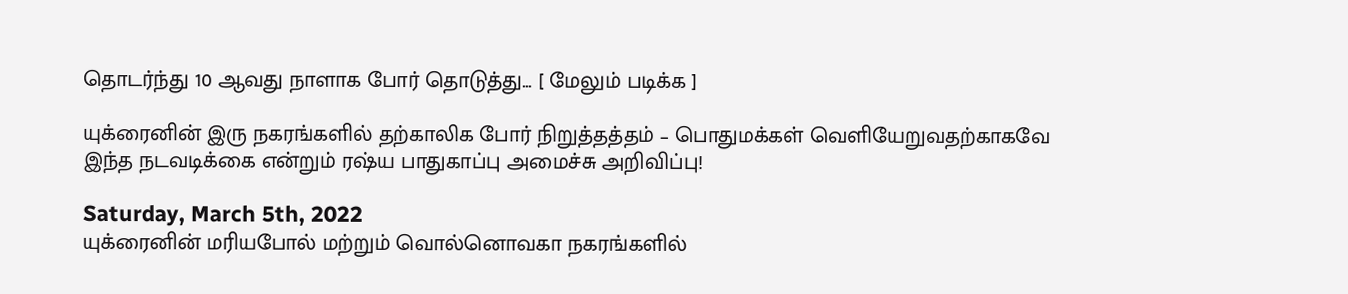தொடர்ந்து 10 ஆவது நாளாக போர் தொடுத்து... [ மேலும் படிக்க ]

யுக்ரைனின் இரு நகரங்களில் தற்காலிக போர் நிறுத்தத்தம் – பொதுமக்கள் வெளியேறுவதற்காகவே இந்த நடவடிக்கை என்றும் ரஷ்ய பாதுகாப்பு அமைச்சு அறிவிப்பு!

Saturday, March 5th, 2022
யுக்ரைனின் மரியபோல் மற்றும் வொல்னொவகா நகரங்களில்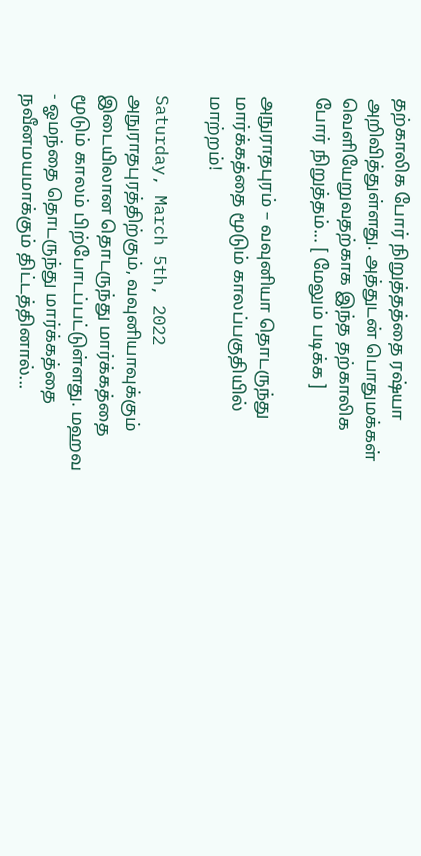தற்காலிக போர் நிறுத்தத்தை ரஷ்யா அறிவித்துள்ளது. அத்துடன் பொதுமக்கள் வெளியேறுவதற்காக இந்த தற்காலிக போர் நிறுத்தம்... [ மேலும் படிக்க ]

அநுராதபுரம் – வவுனியா தொடருந்து மார்க்கத்தை மூடும் காலப்பகுதியில் மாற்றம்!

Saturday, March 5th, 2022
அநுராதபுரத்திற்கும், வவுனியாவுக்கும் இடையிலான தொடருந்து மார்க்கத்தை மூடும் காலம் பிற்போடப்பட்டுள்ளது. மஹவ - ஓமந்தை தொடருந்து மார்க்கத்தை நவீனமயமாக்கும் திட்டத்தினால்...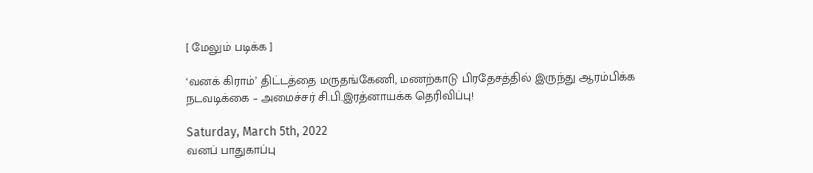[ மேலும் படிக்க ]

‘வனக் கிராம்’ திட்டத்தை மருதங்கேணி, மணற்காடு பிரதேசத்தில் இருந்து ஆரம்பிக்க நடவடிக்கை – அமைச்சர் சி.பி.இரத்னாயக்க தெரிவிப்பு!

Saturday, March 5th, 2022
வனப் பாதுகாப்பு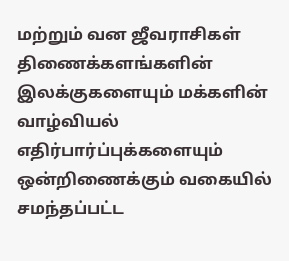மற்றும் வன ஜீவராசிகள் திணைக்களங்களின் இலக்குகளையும் மக்களின் வாழ்வியல் எதிர்பார்ப்புக்களையும் ஒன்றிணைக்கும் வகையில் சமந்தப்பட்ட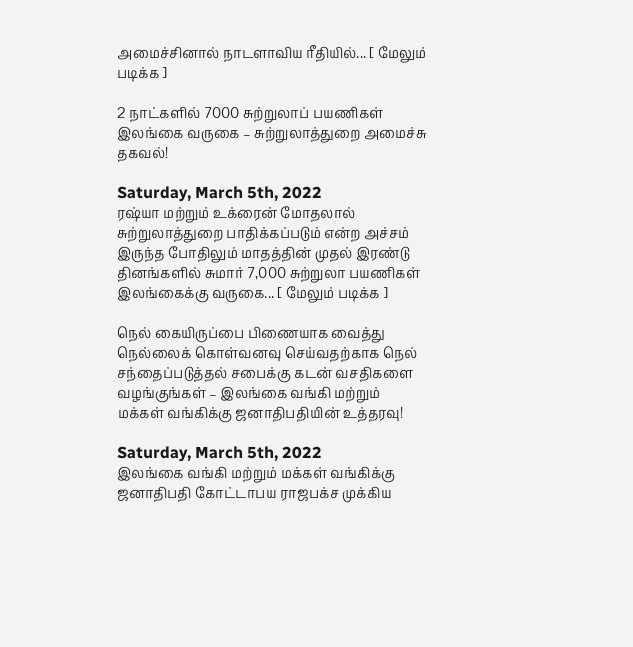அமைச்சினால் நாடளாவிய ரீதியில்... [ மேலும் படிக்க ]

2 நாட்களில் 7000 சுற்றுலாப் பயணிகள் இலங்கை வருகை – சுற்றுலாத்துறை அமைச்சு தகவல்!

Saturday, March 5th, 2022
ரஷ்யா மற்றும் உக்ரைன் மோதலால் சுற்றுலாத்துறை பாதிக்கப்படும் என்ற அச்சம் இருந்த போதிலும் மாதத்தின் முதல் இரண்டு தினங்களில் சுமார் 7,000 சுற்றுலா பயணிகள் இலங்கைக்கு வருகை... [ மேலும் படிக்க ]

நெல் கையிருப்பை பிணையாக வைத்து நெல்லைக் கொள்வனவு செய்வதற்காக நெல் சந்தைப்படுத்தல் சபைக்கு கடன் வசதிகளை வழங்குங்கள் – இலங்கை வங்கி மற்றும் மக்கள் வங்கிக்கு ஜனாதிபதியின் உத்தரவு!

Saturday, March 5th, 2022
இலங்கை வங்கி மற்றும் மக்கள் வங்கிக்கு ஜனாதிபதி கோட்டாபய ராஜபக்ச முக்கிய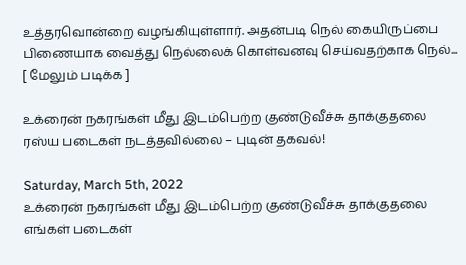உத்தரவொன்றை வழங்கியுள்ளார். அதன்படி நெல் கையிருப்பை பிணையாக வைத்து நெல்லைக் கொள்வனவு செய்வதற்காக நெல்... [ மேலும் படிக்க ]

உக்ரைன் நகரங்கள் மீது இடம்பெற்ற குண்டுவீச்சு தாக்குதலை ரஸ்ய படைகள் நடத்தவில்லை – புடின் தகவல்!

Saturday, March 5th, 2022
உக்ரைன் நகரங்கள் மீது இடம்பெற்ற குண்டுவீச்சு தாக்குதலை எங்கள் படைகள்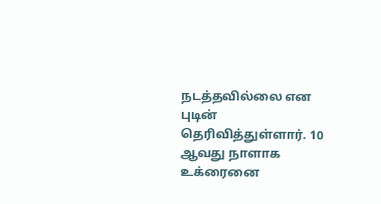நடத்தவில்லை என புடின் தெரிவித்துள்ளார். 10 ஆவது நாளாக உக்ரைனை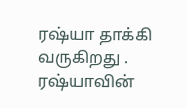ரஷ்யா தாக்கி வருகிறது . ரஷ்யாவின்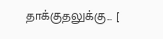தாக்குதலுக்கு... [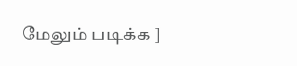மேலும் படிக்க ]